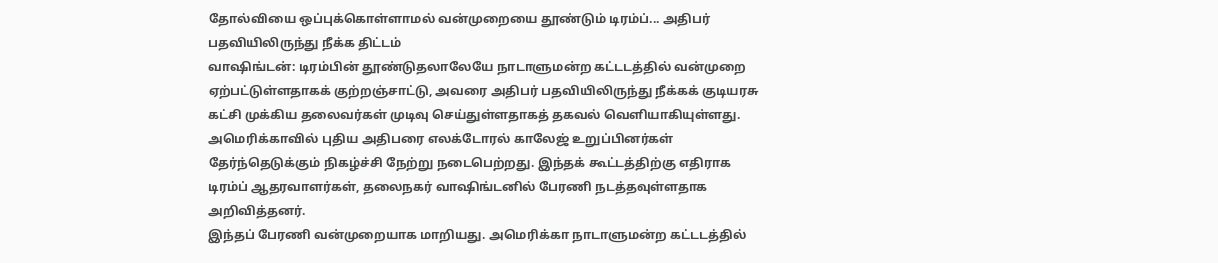தோல்வியை ஒப்புக்கொள்ளாமல் வன்முறையை தூண்டும் டிரம்ப்... அதிபர் பதவியிலிருந்து நீக்க திட்டம்
வாஷிங்டன்: டிரம்பின் தூண்டுதலாலேயே நாடாளுமன்ற கட்டடத்தில் வன்முறை ஏற்பட்டுள்ளதாகக் குற்றஞ்சாட்டு, அவரை அதிபர் பதவியிலிருந்து நீக்கக் குடியரசு கட்சி முக்கிய தலைவர்கள் முடிவு செய்துள்ளதாகத் தகவல் வெளியாகியுள்ளது.
அமெரிக்காவில் புதிய அதிபரை எலக்டோரல் காலேஜ் உறுப்பினர்கள் தேர்ந்தெடுக்கும் நிகழ்ச்சி நேற்று நடைபெற்றது. இந்தக் கூட்டத்திற்கு எதிராக டிரம்ப் ஆதரவாளர்கள், தலைநகர் வாஷிங்டனில் பேரணி நடத்தவுள்ளதாக அறிவித்தனர்.
இந்தப் பேரணி வன்முறையாக மாறியது. அமெரிக்கா நாடாளுமன்ற கட்டடத்தில்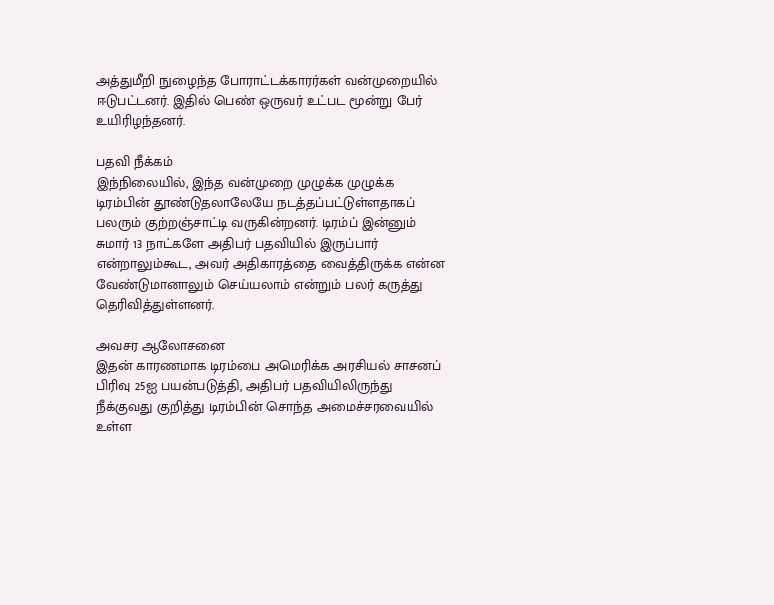அத்துமீறி நுழைந்த போராட்டக்காரர்கள் வன்முறையில் ஈடுபட்டனர். இதில் பெண் ஒருவர் உட்பட மூன்று பேர் உயிரிழந்தனர்.

பதவி நீக்கம்
இந்நிலையில், இந்த வன்முறை முழுக்க முழுக்க டிரம்பின் தூண்டுதலாலேயே நடத்தப்பட்டுள்ளதாகப் பலரும் குற்றஞ்சாட்டி வருகின்றனர். டிரம்ப் இன்னும் சுமார் 13 நாட்களே அதிபர் பதவியில் இருப்பார் என்றாலும்கூட, அவர் அதிகாரத்தை வைத்திருக்க என்ன வேண்டுமானாலும் செய்யலாம் என்றும் பலர் கருத்து தெரிவித்துள்ளனர்.

அவசர ஆலோசனை
இதன் காரணமாக டிரம்பை அமெரிக்க அரசியல் சாசனப் பிரிவு 25ஐ பயன்படுத்தி, அதிபர் பதவியிலிருந்து நீக்குவது குறித்து டிரம்பின் சொந்த அமைச்சரவையில் உள்ள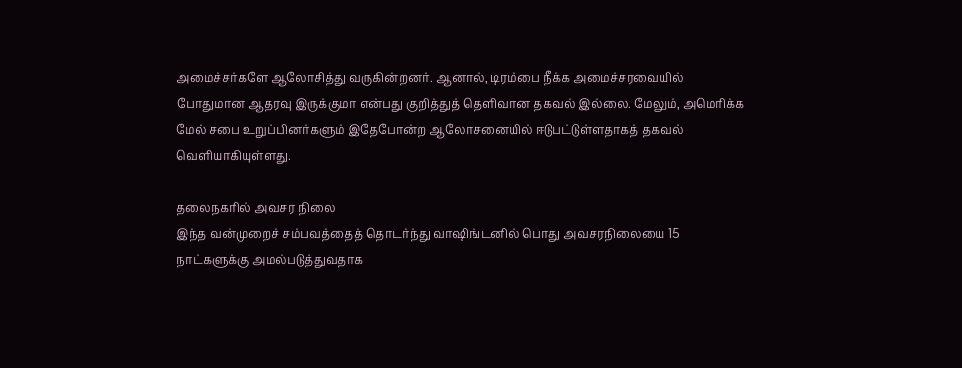அமைச்சர்களே ஆலோசித்து வருகின்றனர். ஆனால், டிரம்பை நீக்க அமைச்சரவையில் போதுமான ஆதரவு இருக்குமா என்பது குறித்துத் தெளிவான தகவல் இல்லை. மேலும், அமெரிக்க மேல் சபை உறுப்பினர்களும் இதேபோன்ற ஆலோசனையில் ஈடுபட்டுள்ளதாகத் தகவல் வெளியாகியுள்ளது.

தலைநகரில் அவசர நிலை
இந்த வன்முறைச் சம்பவத்தைத் தொடர்ந்து வாஷிங்டனில் பொது அவசரநிலையை 15 நாட்களுக்கு அமல்படுத்துவதாக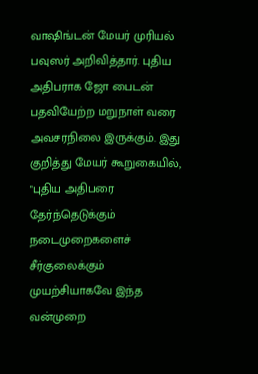வாஷிங்டன் மேயர் முரியல் பவுஸர் அறிவித்தார். புதிய அதிபராக ஜோ பைடன் பதவியேற்ற மறுநாள் வரை அவசரநிலை இருக்கும். இது குறித்து மேயர் கூறுகையில், "புதிய அதிபரை தேர்ந்தெடுக்கும் நடைமுறைகளைச் சீர்குலைக்கும் முயற்சியாகவே இந்த வன்முறை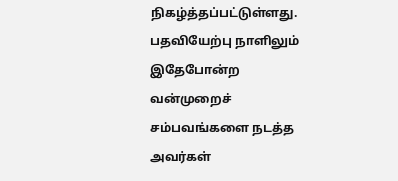நிகழ்த்தப்பட்டுள்ளது. பதவியேற்பு நாளிலும் இதேபோன்ற வன்முறைச் சம்பவங்களை நடத்த அவர்கள்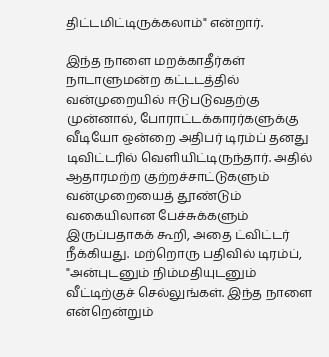திட்டமிட்டிருக்கலாம்" என்றார்.

இந்த நாளை மறக்காதீர்கள்
நாடாளுமன்ற கட்டடத்தில் வன்முறையில் ஈடுபடுவதற்கு முன்னால், போராட்டக்காரர்களுக்கு வீடியோ ஒன்றை அதிபர் டிரம்ப் தனது டிவிட்டரில் வெளியிட்டிருந்தார். அதில் ஆதாரமற்ற குற்றச்சாட்டுகளும் வன்முறையைத் தூண்டும் வகையிலான பேச்சுக்களும் இருப்பதாகக் கூறி, அதை ட்விட்டர் நீக்கியது. மற்றொரு பதிவில் டிரம்ப், "அன்புடனும் நிம்மதியுடனும் வீட்டிற்குச் செல்லுங்கள். இந்த நாளை என்றென்றும்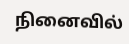நினைவில்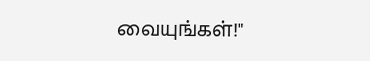வையுங்கள்!"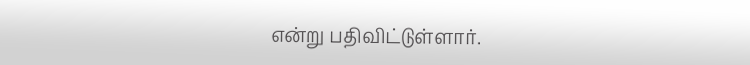என்று பதிவிட்டுள்ளார்.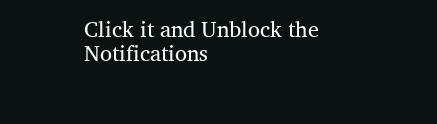Click it and Unblock the Notifications